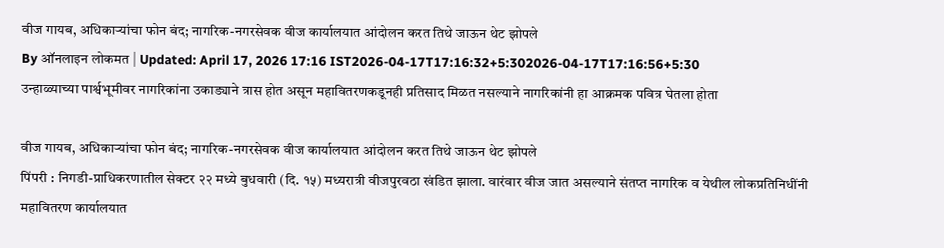वीज गायब, अधिकाऱ्यांचा फोन बंद; नागरिक-नगरसेवक वीज कार्यालयात आंदोलन करत तिथे जाऊन थेट झोपले
By ऑनलाइन लोकमत | Updated: April 17, 2026 17:16 IST2026-04-17T17:16:32+5:302026-04-17T17:16:56+5:30
उन्हाळ्याच्या पार्श्वभूमीवर नागरिकांना उकाड्याने त्रास होत असून महावितरणकडूनही प्रतिसाद मिळत नसल्याने नागरिकांनी हा आक्रमक पवित्र घेतला होता

वीज गायब, अधिकाऱ्यांचा फोन बंद; नागरिक-नगरसेवक वीज कार्यालयात आंदोलन करत तिथे जाऊन थेट झोपले
पिंपरी : निगडी-प्राधिकरणातील सेक्टर २२ मध्ये बुधवारी (दि. १५) मध्यरात्री वीजपुरवठा खंडित झाला. वारंवार वीज जात असल्याने संतप्त नागरिक व येथील लोकप्रतिनिधींनी महावितरण कार्यालयात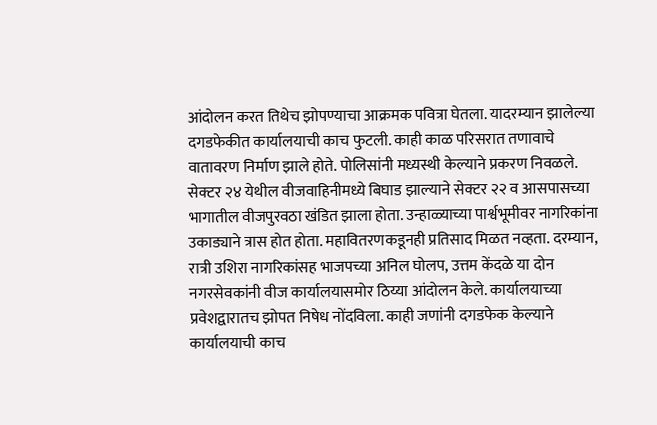आंदोलन करत तिथेच झोपण्याचा आक्रमक पवित्रा घेतला. यादरम्यान झालेल्या दगडफेकीत कार्यालयाची काच फुटली. काही काळ परिसरात तणावाचे वातावरण निर्माण झाले होते. पोलिसांनी मध्यस्थी केल्याने प्रकरण निवळले.
सेक्टर २४ येथील वीजवाहिनीमध्ये बिघाड झाल्याने सेक्टर २२ व आसपासच्या भागातील वीजपुरवठा खंडित झाला होता. उन्हाळ्याच्या पार्श्वभूमीवर नागरिकांना उकाड्याने त्रास होत होता. महावितरणकडूनही प्रतिसाद मिळत नव्हता. दरम्यान, रात्री उशिरा नागरिकांसह भाजपच्या अनिल घोलप, उत्तम केंदळे या दोन नगरसेवकांनी वीज कार्यालयासमोर ठिय्या आंदोलन केले. कार्यालयाच्या प्रवेशद्वारातच झोपत निषेध नोंदविला. काही जणांनी दगडफेक केल्याने कार्यालयाची काच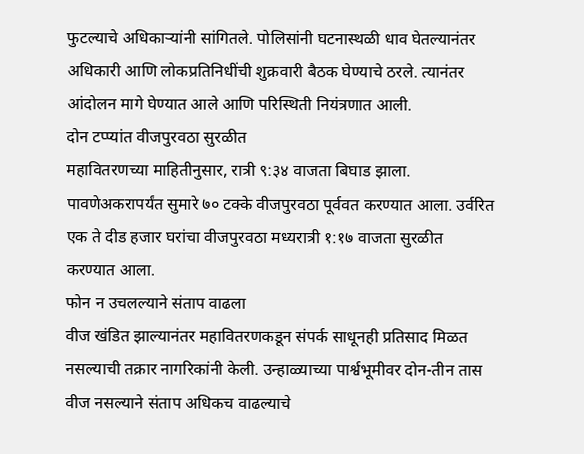फुटल्याचे अधिकाऱ्यांनी सांगितले. पोलिसांनी घटनास्थळी धाव घेतल्यानंतर अधिकारी आणि लोकप्रतिनिधींची शुक्रवारी बैठक घेण्याचे ठरले. त्यानंतर आंदोलन मागे घेण्यात आले आणि परिस्थिती नियंत्रणात आली.
दोन टप्प्यांत वीजपुरवठा सुरळीत
महावितरणच्या माहितीनुसार, रात्री ९:३४ वाजता बिघाड झाला. पावणेअकरापर्यंत सुमारे ७० टक्के वीजपुरवठा पूर्ववत करण्यात आला. उर्वरित एक ते दीड हजार घरांचा वीजपुरवठा मध्यरात्री १:१७ वाजता सुरळीत करण्यात आला.
फोन न उचलल्याने संताप वाढला
वीज खंडित झाल्यानंतर महावितरणकडून संपर्क साधूनही प्रतिसाद मिळत नसल्याची तक्रार नागरिकांनी केली. उन्हाळ्याच्या पार्श्वभूमीवर दोन-तीन तास वीज नसल्याने संताप अधिकच वाढल्याचे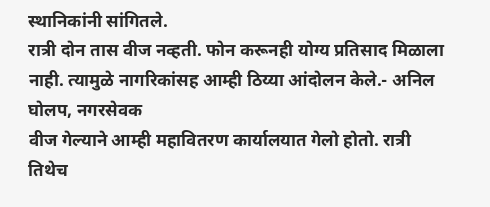स्थानिकांनी सांगितले.
रात्री दोन तास वीज नव्हती. फोन करूनही योग्य प्रतिसाद मिळाला नाही. त्यामुळे नागरिकांसह आम्ही ठिय्या आंदोलन केले.- अनिल घोलप, नगरसेवक
वीज गेल्याने आम्ही महावितरण कार्यालयात गेलो होतो. रात्री तिथेच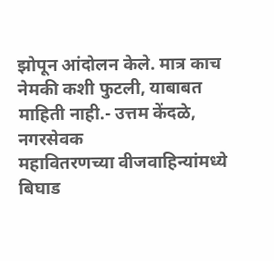झोपून आंदोलन केले. मात्र काच नेमकी कशी फुटली, याबाबत माहिती नाही.- उत्तम केंदळे, नगरसेवक
महावितरणच्या वीजवाहिन्यांमध्ये बिघाड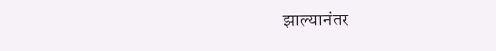झाल्यानंतर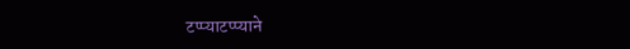टप्प्याटप्प्याने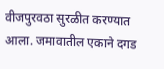वीजपुरवठा सुरळीत करण्यात आला. जमावातील एकाने दगड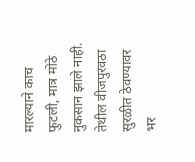मारल्याने काच फुटली, मात्र मोठे नुकसान झाले नाही. तेथील वीजपुरवठा सुरळीत ठेवण्यावर भर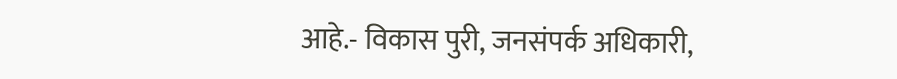आहे.- विकास पुरी, जनसंपर्क अधिकारी,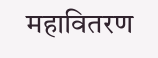महावितरण